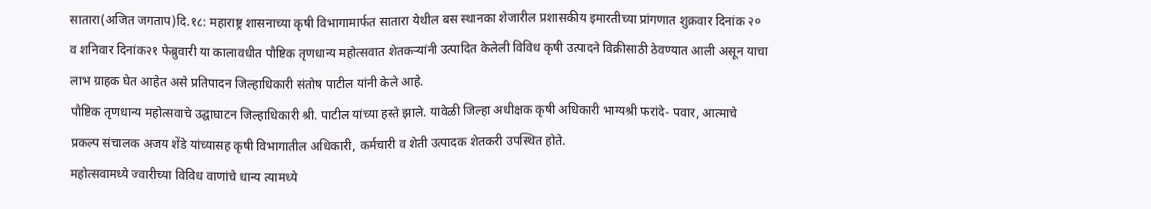सातारा(अजित जगताप)दि.१८: महाराष्ट्र शासनाच्या कृषी विभागामार्फत सातारा येथील बस स्थानका शेजारील प्रशासकीय इमारतीच्या प्रांगणात शुक्रवार दिनांक २० व शनिवार दिनांक२१ फेब्रुवारी या कालावधीत पौष्टिक तृणधान्य महोत्सवात शेतकऱ्यांनी उत्पादित केलेली विविध कृषी उत्पादने विक्रीसाठी ठेवण्यात आली असून याचा लाभ ग्राहक घेत आहेत असे प्रतिपादन जिल्हाधिकारी संतोष पाटील यांनी केले आहे.
पौष्टिक तृणधान्य महोत्सवाचे उद्घाघाटन जिल्हाधिकारी श्री. पाटील यांच्या हस्ते झाले. यावेळी जिल्हा अधीक्षक कृषी अधिकारी भाग्यश्री फरांदे- पवार, आत्माचे प्रकल्प संचालक अजय शेंडे यांच्यासह कृषी विभागातील अधिकारी, कर्मचारी व शेती उत्पादक शेतकरी उपस्थित होते.
महोत्सवामध्ये ज्वारीच्या विविध वाणांचे धान्य त्यामध्ये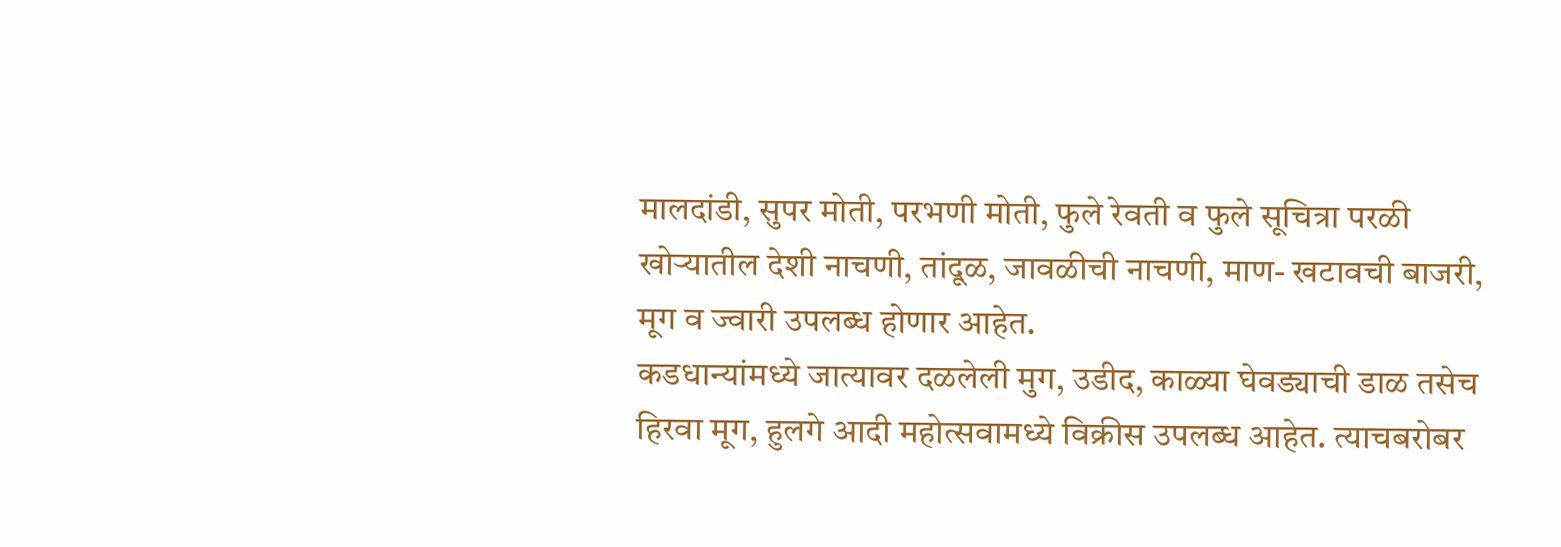मालदांडी, सुपर मोती, परभणी मोती, फुले रेवती व फुले सूचित्रा परळी खोऱ्यातील देशी नाचणी, तांदूळ, जावळीची नाचणी, माण- खटावची बाजरी, मूग व ज्वारी उपलब्ध होणार आहेत.
कडधान्यांमध्ये जात्यावर दळलेली मुग, उडीद, काळ्या घेवड्याची डाळ तसेच हिरवा मूग, हुलगे आदी महोत्सवामध्ये विक्रीस उपलब्ध आहेत. त्याचबरोबर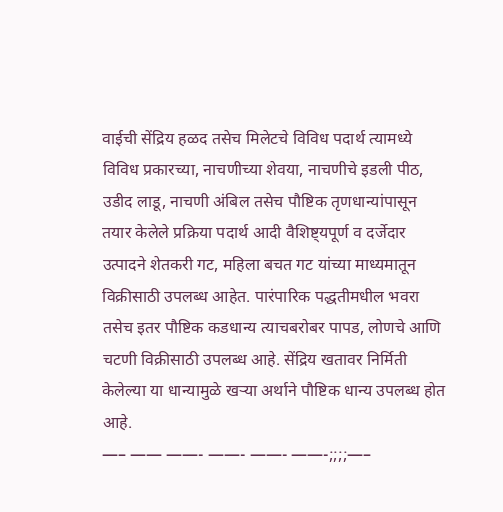वाईची सेंद्रिय हळद तसेच मिलेटचे विविध पदार्थ त्यामध्ये विविध प्रकारच्या, नाचणीच्या शेवया, नाचणीचे इडली पीठ, उडीद लाडू, नाचणी अंबिल तसेच पौष्टिक तृणधान्यांपासून तयार केलेले प्रक्रिया पदार्थ आदी वैशिष्ट्यपूर्ण व दर्जेदार उत्पादने शेतकरी गट, महिला बचत गट यांच्या माध्यमातून विक्रीसाठी उपलब्ध आहेत. पारंपारिक पद्धतीमधील भवरा तसेच इतर पौष्टिक कडधान्य त्याचबरोबर पापड, लोणचे आणि चटणी विक्रीसाठी उपलब्ध आहे. सेंद्रिय खतावर निर्मिती केलेल्या या धान्यामुळे खऱ्या अर्थाने पौष्टिक धान्य उपलब्ध होत आहे.
—– —— ——- ——- ——- ——-;;;;—–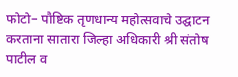फोटो– पौष्टिक तृणधान्य महोत्सवाचे उद्घाटन करताना सातारा जिल्हा अधिकारी श्री संतोष पाटील व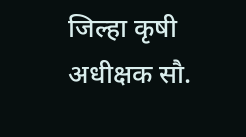जिल्हा कृषी अधीक्षक सौ.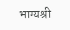भाग्यश्री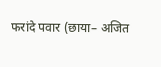फरांदे पवार (छाया– अजित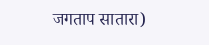जगताप सातारा)